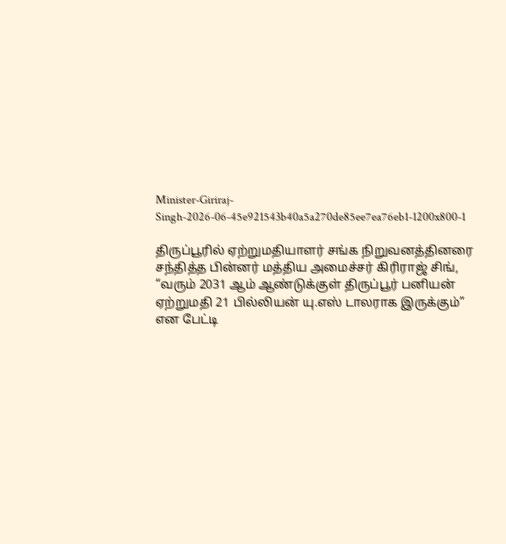Minister-Giriraj-Singh-2026-06-45e921543b40a5a270de85ee7ea76eb1-1200x800-1

திருப்பூரில் ஏற்றுமதியாளர் சங்க நிறுவனத்தினரை சந்தித்த பின்னர் மத்திய அமைச்சர் கிரிராஜ் சிங், “வரும் 2031 ஆம் ஆண்டுக்குள் திருப்பூர் பனியன் ஏற்றுமதி 21 பில்லியன் யு.எஸ் டாலராக இருக்கும்” என பேட்டி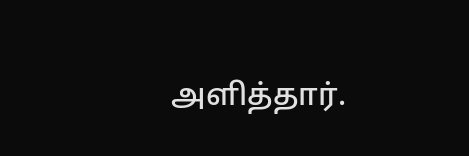அளித்தார்.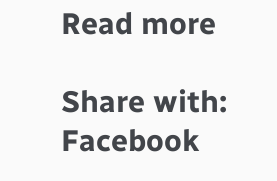Read more

Share with:
Facebook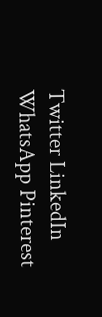Twitter LinkedIn WhatsApp Pinterest